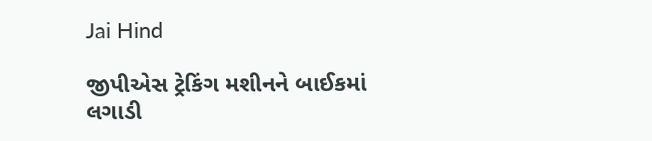Jai Hind

જીપીએસ ટ્રેકિંગ મશીનને બાઈકમાં લગાડી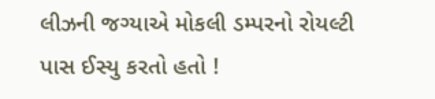લીઝની જગ્યાએ મોકલી ડમ્પરનો રોયલ્ટી પાસ ઈસ્યુ કરતો હતો !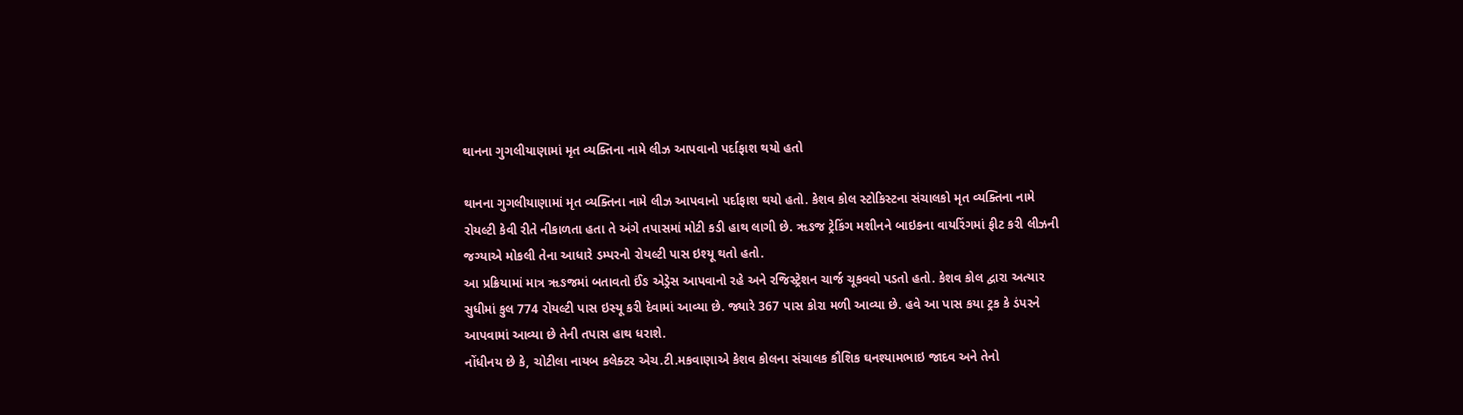થાનના ગુગલીયાણામાં મૃત વ્યક્તિના નામે લીઝ આપવાનો પર્દાફાશ થયો હતો

થાનના ગુગલીયાણામાં મૃત વ્યક્તિના નામે લીઝ આપવાનો પર્દાફાશ થયો હતો. કેશવ કોલ સ્ટોકિસ્ટના સંચાલકો મૃત વ્યક્તિના નામે રોયલ્ટી કેવી રીતે નીકાળતા હતા તે અંગે તપાસમાં મોટી કડી હાથ લાગી છે. ૠઙજ ટ્રેકિંગ મશીનને બાઇકના વાયરિંગમાં ફીટ કરી લીઝની જગ્યાએ મોકલી તેના આધારે ડમ્પરનો રોયલ્ટી પાસ ઇશ્યૂ થતો હતો.
આ પ્રક્રિયામાં માત્ર ૠઙજમાં બતાવતો ઈંઙ એડ્રેસ આપવાનો રહે અને રજિસ્ટ્રેશન ચાર્જ ચૂકવવો પડતો હતો. કેશવ કોલ દ્વારા અત્યાર સુધીમાં કુલ 774 રોયલ્ટી પાસ ઇસ્યૂ કરી દેવામાં આવ્યા છે. જ્યારે 367 પાસ કોરા મળી આવ્યા છે. હવે આ પાસ કયા ટ્રક કે ડંપરને આપવામાં આવ્યા છે તેની તપાસ હાથ ધરાશે.
નોંધીનય છે કે, ચોટીલા નાયબ કલેક્ટર એચ.ટી.મકવાણાએ કેશવ કોલના સંચાલક કૌશિક ઘનશ્યામભાઇ જાદવ અને તેનો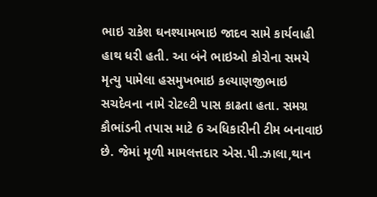ભાઇ રાકેશ ઘનશ્યામભાઇ જાદવ સામે કાર્યવાહી હાથ ધરી હતી. આ બંને ભાઇઓ કોરોના સમયે મૃત્યુ પામેલા હસમુખભાઇ કલ્યાણજીભાઇ સચદેવના નામે રોટલ્ટી પાસ કાઢતા હતા. સમગ્ર કૌભાંડની તપાસ માટે 6 અધિકારીની ટીમ બનાવાઇ છે. જેમાં મૂળી મામલત્તદાર એસ.પી.ઝાલા,થાન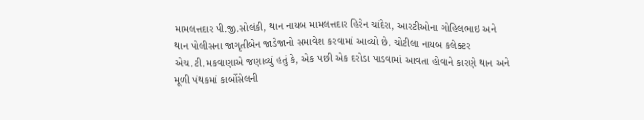મામલત્તદાર પી.જી.સોલંકી, થાન નાયબ મામલત્તદાર હિરેન ચાંદેરા, આરટીઓના ગોહિલભાઇ અને થાન પોલીસના જાગૃતીબેન જાડેજાનો સમાવેશ કરવામાં આવ્યો છે. ચોટીલા નાયબ કલેક્ટર એચ.ટી.મકવાણાએ જણાવ્યું હતું કે, એક પછી એક દરોડા પાડવામાં આવતા હોવાને કારણે થાન અને મૂળી પંથકમાં કાર્બોસેલની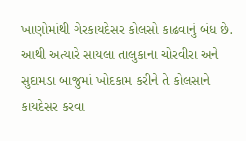ખાણોમાંથી ગેરકાયદેસર કોલસો કાઢવાનું બંધ છે. આથી અત્યારે સાયલા તાલુકાના ચોરવીરા અને સુદામડા બાજુમાં ખોદકામ કરીને તે કોલસાને કાયદેસર કરવા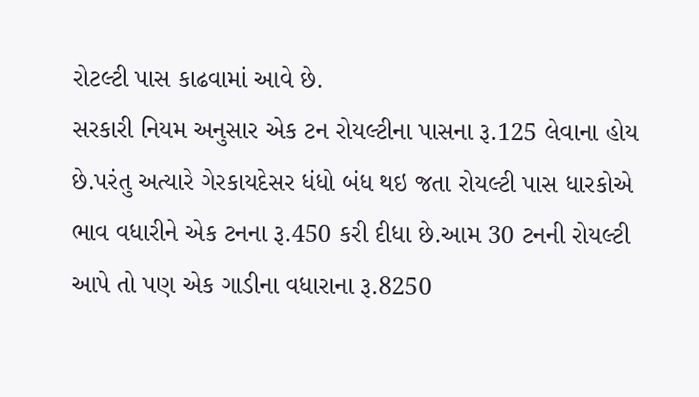રોટલ્ટી પાસ કાઢવામાં આવે છે.
સરકારી નિયમ અનુસાર એક ટન રોયલ્ટીના પાસના રૂ.125 લેવાના હોય છે.પરંતુ અત્યારે ગેરકાયદેસર ધંધો બંધ થઇ જતા રોયલ્ટી પાસ ધારકોએ ભાવ વધારીને એક ટનના રૂ.450 કરી દીધા છે.આમ 30 ટનની રોયલ્ટી આપે તો પણ એક ગાડીના વધારાના રૂ.8250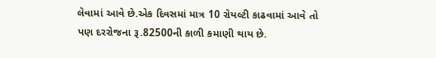લેવામાં આવે છે.એક દિવસમાં માત્ર 10 રોયલ્ટી કાઢવામાં આવે તો પણ દરરોજના રૂ.82500ની કાળી કમાણી થાય છે.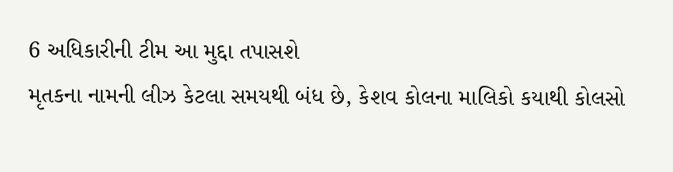6 અધિકારીની ટીમ આ મુદ્દા તપાસશે
મૃતકના નામની લીઝ કેટલા સમયથી બંધ છે, કેશવ કોલના માલિકો કયાથી કોલસો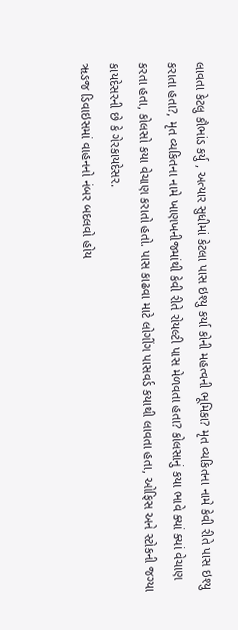લાવતા કેટલુ કૌભાંડ કર્યુ , અત્યાર સુધીમાં કેટલા પાસ ઇશ્યુ કર્યા કોની મહત્વની ભૂમિકા? મૃત વ્યકિતના નામે કેવી રીતે પાસ ઇશ્યુ કરાતા હતા?, મૃત વ્યકિતના નામે ખાણખનીજમાંથી કેવી રીતે રોયલ્ટી પાસ મેળવતા હતા? કોલસાનું કયા ભાવે ક્યાં ક્યાં વેચાણ કરતા હતા, કોલસો કયા વેચાણ કરાતો હતો. પાસ કાઢવા માટે લોગીંગ પાસવર્ડ કયાથી લાવતા હતા, ઓફિસ અને સ્ટોકની જગ્યા કાયદેસરની છે કે ગેરકાયદેસર.
ૠઙજ ડિવાઇસમાં વાહનનો નંબર બદલવો હોય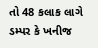તો 48 કલાક લાગે
ડમ્પર કે ખનીજ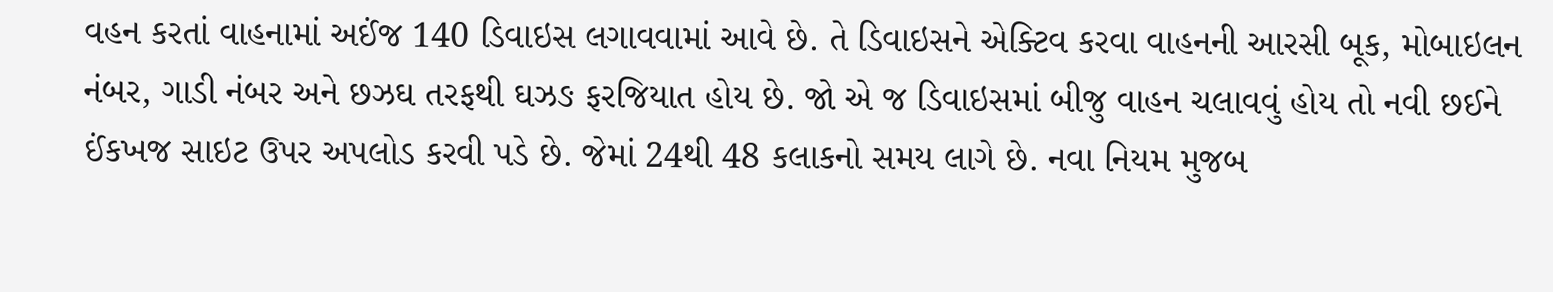વહન કરતાં વાહનામાં અઈંજ 140 ડિવાઇસ લગાવવામાં આવે છે. તે ડિવાઇસને એક્ટિવ કરવા વાહનની આરસી બૂક, મોબાઇલન નંબર, ગાડી નંબર અને છઝઘ તરફથી ઘઝઙ ફરજિયાત હોય છે. જો એ જ ડિવાઇસમાં બીજુ વાહન ચલાવવું હોય તો નવી છઈને ઈંકખજ સાઇટ ઉપર અપલોડ કરવી પડે છે. જેમાં 24થી 48 કલાકનો સમય લાગે છે. નવા નિયમ મુજબ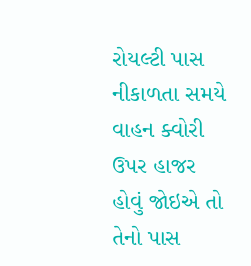રોયલ્ટી પાસ નીકાળતા સમયે વાહન ક્વોરી ઉપર હાજર હોવું જોઇએ તો તેનો પાસ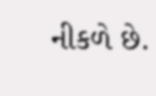નીકળે છે.